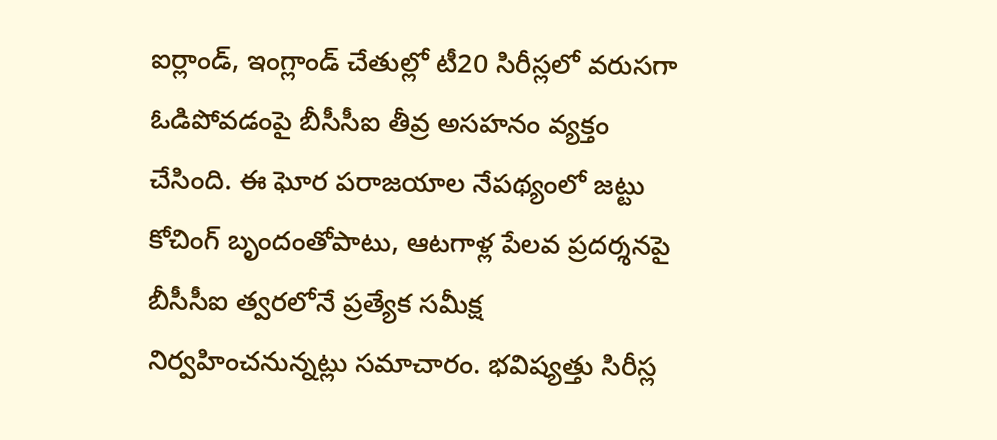ఐర్లాండ్, ఇంగ్లాండ్ చేతుల్లో టీ20 సిరీస్లలో వరుసగా ఓడిపోవడంపై బీసీసీఐ తీవ్ర అసహనం వ్యక్తం చేసింది. ఈ ఘోర పరాజయాల నేపథ్యంలో జట్టు కోచింగ్ బృందంతోపాటు, ఆటగాళ్ల పేలవ ప్రదర్శనపై బీసీసీఐ త్వరలోనే ప్రత్యేక సమీక్ష నిర్వహించనున్నట్లు సమాచారం. భవిష్యత్తు సిరీస్ల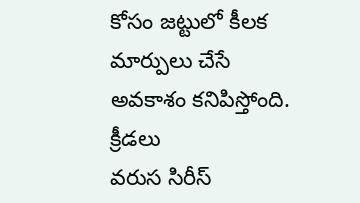కోసం జట్టులో కీలక మార్పులు చేసే అవకాశం కనిపిస్తోంది.
క్రీడలు
వరుస సిరీస్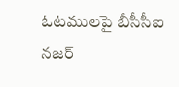ఓటములపై బీసీసీఐ నజర్